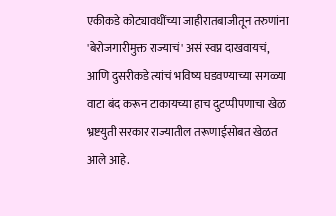एकीकडे कोट्यावधींच्या जाहीरातबाजीतून तरुणांना 'बेरोजगारीमुक्त राज्याचं' असं स्वप्न दाखवायचं, आणि दुसरीकडे त्यांचं भविष्य घडवण्याच्या सगळ्या वाटा बंद करून टाकायच्या हाच दुटप्पीपणाचा खेळ भ्रष्टयुती सरकार राज्यातील तरूणाईसोबत खेळत आले आहे.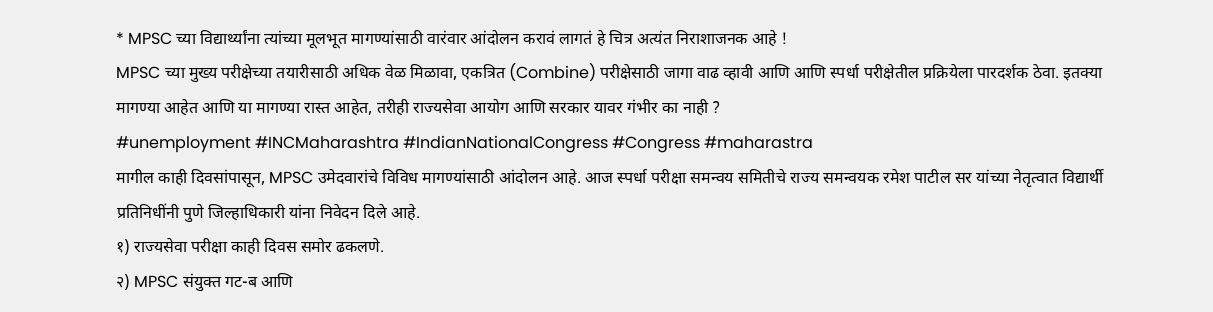* MPSC च्या विद्यार्थ्यांना त्यांच्या मूलभूत मागण्यांसाठी वारंवार आंदोलन करावं लागतं हे चित्र अत्यंत निराशाजनक आहे !
MPSC च्या मुख्य परीक्षेच्या तयारीसाठी अधिक वेळ मिळावा, एकत्रित (Combine) परीक्षेसाठी जागा वाढ व्हावी आणि आणि स्पर्धा परीक्षेतील प्रक्रियेला पारदर्शक ठेवा. इतक्या मागण्या आहेत आणि या मागण्या रास्त आहेत, तरीही राज्यसेवा आयोग आणि सरकार यावर गंभीर का नाही ?
#unemployment #INCMaharashtra #IndianNationalCongress #Congress #maharastra
मागील काही दिवसांपासून, MPSC उमेदवारांचे विविध मागण्यांसाठी आंदोलन आहे. आज स्पर्धा परीक्षा समन्वय समितीचे राज्य समन्वयक रमेश पाटील सर यांच्या नेतृत्वात विद्यार्थी प्रतिनिधींनी पुणे जिल्हाधिकारी यांना निवेदन दिले आहे.
१) राज्यसेवा परीक्षा काही दिवस समोर ढकलणे.
२) MPSC संयुक्त गट-ब आणि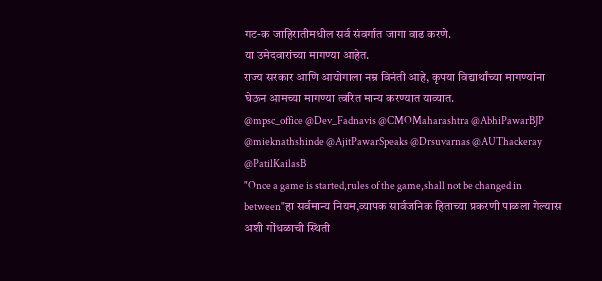गट-क जाहिरातीमधील सर्व संवर्गात जागा वाढ करणे.
या उमेदवारांच्या मागण्या आहेत.
राज्य सरकार आणि आयोगाला नम्र विनंती आहे, कृपया विद्यार्थांच्या मागण्यांना घेऊन आमच्या मागण्या त्वरित मान्य करण्यात याव्यात.
@mpsc_office @Dev_Fadnavis @CMOMaharashtra @AbhiPawarBJP @mieknathshinde @AjitPawarSpeaks @Drsuvarnas @AUThackeray @PatilKailasB
"Once a game is started,rules of the game,shall not be changed in between"हा सर्वमान्य नियम,व्यापक सार्वजनिक हिताच्या प्रकरणी पाळला गेल्यास अशी गोंधळाची स्थिती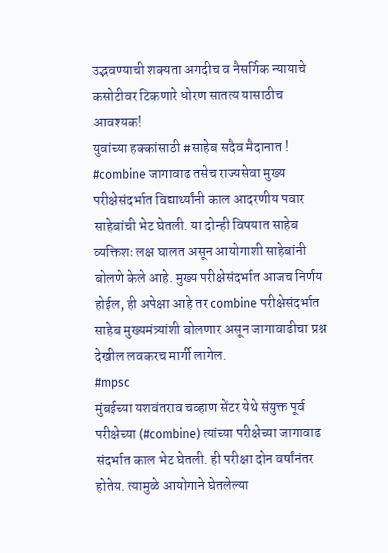उद्भवण्याची शक्यता अगदीच व नैसर्गिक न्यायाचे कसोटीवर टिकणारे धोरण सातत्य यासाठीच आवश्यक!
युवांच्या हक्कांसाठी #साहेब सदैव मैदानात !
#combine जागावाढ तसेच राज्यसेवा मुख्य परीक्षेसंदर्भात विद्यार्थ्यांनी काल आदरणीय पवार साहेबांची भेट घेतली. या दोन्ही विषयात साहेब व्यक्तिशः लक्ष घालत असून आयोगाशी साहेबांनी बोलणे केले आहे. मुख्य परीक्षेसंदर्भात आजच निर्णय होईल, ही अपेक्षा आहे तर combine परीक्षेसंदर्भात साहेब मुख्यमंत्र्यांशी बोलणार असून जागावाढीचा प्रश्न देखील लवकरच मार्गी लागेल.
#mpsc
मुंबईच्या यशवंतराव चव्हाण सेंटर येथे संयुक्त पूर्व परीक्षेच्या (#combine) त्यांच्या परीक्षेच्या जागावाढ संदर्भात काल भेट घेतली. ही परीक्षा दोन वर्षांनंतर होतेय. त्यामुळे आयोगाने घेतलेल्या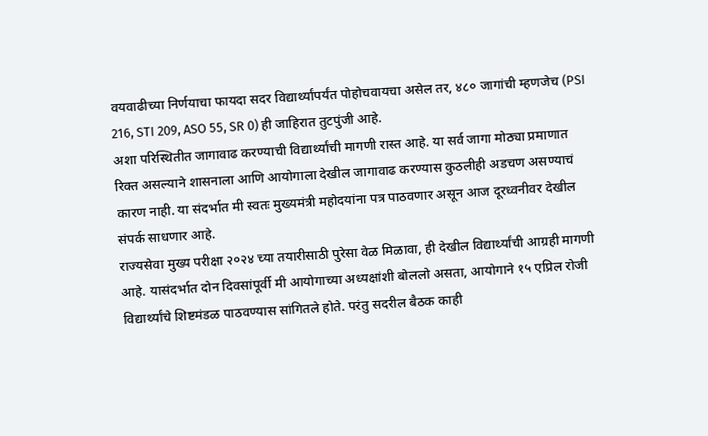वयवाढीच्या निर्णयाचा फायदा सदर विद्यार्थ्यांपर्यंत पोहोचवायचा असेल तर, ४८० जागांची म्हणजेच (PSI 216, STI 209, ASO 55, SR 0) ही जाहिरात तुटपुंजी आहे.
अशा परिस्थितीत जागावाढ करण्याची विद्यार्थ्यांची मागणी रास्त आहे. या सर्व जागा मोठ्या प्रमाणात रिक्त असल्याने शासनाला आणि आयोगाला देखील जागावाढ करण्यास कुठलीही अडचण असण्याचं कारण नाही. या संदर्भात मी स्वतः मुख्यमंत्री महोदयांना पत्र पाठवणार असून आज दूरध्वनीवर देखील संपर्क साधणार आहे.
राज्यसेवा मुख्य परीक्षा २०२४ च्या तयारीसाठी पुरेसा वेळ मिळावा, ही देखील विद्यार्थ्यांची आग्रही मागणी आहे. यासंदर्भात दोन दिवसांपूर्वी मी आयोगाच्या अध्यक्षांशी बोललो असता, आयोगाने १५ एप्रिल रोजी विद्यार्थ्यांचे शिष्टमंडळ पाठवण्यास सांगितले होते. परंतु सदरील बैठक काही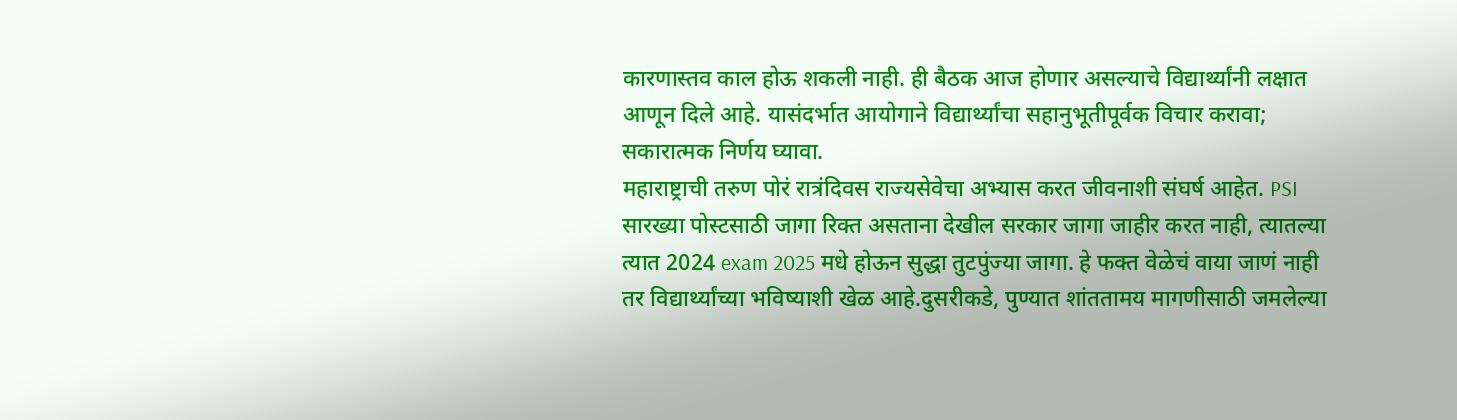कारणास्तव काल होऊ शकली नाही. ही बैठक आज होणार असल्याचे विद्यार्थ्यांनी लक्षात आणून दिले आहे. यासंदर्भात आयोगाने विद्यार्थ्यांचा सहानुभूतीपूर्वक विचार करावा; सकारात्मक निर्णय घ्यावा.
महाराष्ट्राची तरुण पोरं रात्रंदिवस राज्यसेवेचा अभ्यास करत जीवनाशी संघर्ष आहेत. PSI सारख्या पोस्टसाठी जागा रिक्त असताना देखील सरकार जागा जाहीर करत नाही, त्यातल्या त्यात 2024 exam 2025 मधे होऊन सुद्धा तुटपुंज्या जागा. हे फक्त वेळेचं वाया जाणं नाही तर विद्यार्थ्यांच्या भविष्याशी खेळ आहे.दुसरीकडे, पुण्यात शांततामय मागणीसाठी जमलेल्या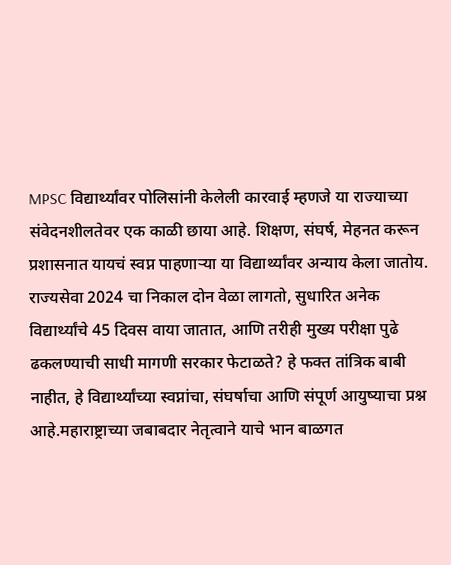MPSC विद्यार्थ्यांवर पोलिसांनी केलेली कारवाई म्हणजे या राज्याच्या संवेदनशीलतेवर एक काळी छाया आहे. शिक्षण, संघर्ष, मेहनत करून प्रशासनात यायचं स्वप्न पाहणाऱ्या या विद्यार्थ्यांवर अन्याय केला जातोय.
राज्यसेवा 2024 चा निकाल दोन वेळा लागतो, सुधारित अनेक विद्यार्थ्यांचे 45 दिवस वाया जातात, आणि तरीही मुख्य परीक्षा पुढे ढकलण्याची साधी मागणी सरकार फेटाळते? हे फक्त तांत्रिक बाबी नाहीत, हे विद्यार्थ्यांच्या स्वप्नांचा, संघर्षाचा आणि संपूर्ण आयुष्याचा प्रश्न आहे.महाराष्ट्राच्या जबाबदार नेतृत्वाने याचे भान बाळगत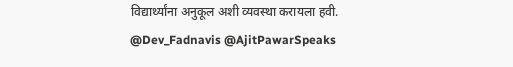विद्यार्थ्यांना अनुकूल अशी व्यवस्था करायला हवी.
@Dev_Fadnavis @AjitPawarSpeaks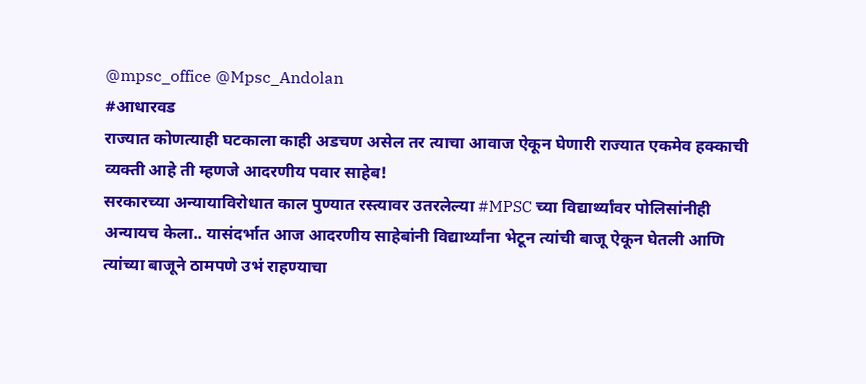@mpsc_office @Mpsc_Andolan
#आधारवड
राज्यात कोणत्याही घटकाला काही अडचण असेल तर त्याचा आवाज ऐकून घेणारी राज्यात एकमेव हक्काची व्यक्ती आहे ती म्हणजे आदरणीय पवार साहेब!
सरकारच्या अन्यायाविरोधात काल पुण्यात रस्त्यावर उतरलेल्या #MPSC च्या विद्यार्थ्यांवर पोलिसांनीही अन्यायच केला.. यासंदर्भात आज आदरणीय साहेबांनी विद्यार्थ्यांना भेटून त्यांची बाजू ऐकून घेतली आणि त्यांच्या बाजूने ठामपणे उभं राहण्याचा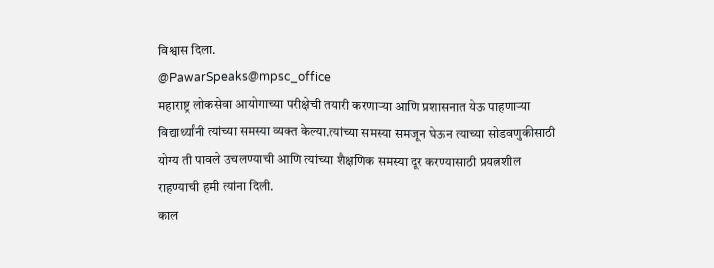विश्वास दिला.
@PawarSpeaks@mpsc_office
महाराष्ट्र लोकसेवा आयोगाच्या परीक्षेची तयारी करणाऱ्या आणि प्रशासनात येऊ पाहणाऱ्या विद्यार्थ्यांनी त्यांच्या समस्या व्यक्त केल्या.त्यांच्या समस्या समजून घेऊन त्याच्या सोडवणुकीसाठी योग्य ती पावले उचलण्याची आणि त्यांच्या शैक्षणिक समस्या दूर करण्यासाठी प्रयत्नशील राहण्याची हमी त्यांना दिली.
काल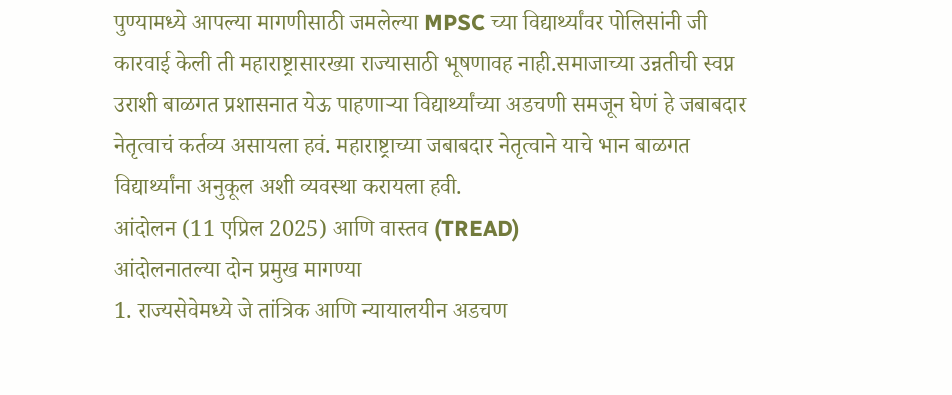पुण्यामध्ये आपल्या मागणीसाठी जमलेल्या MPSC च्या विद्यार्थ्यांवर पोलिसांनी जी कारवाई केली ती महाराष्ट्रासारख्या राज्यासाठी भूषणावह नाही.समाजाच्या उन्नतीची स्वप्न उराशी बाळगत प्रशासनात येऊ पाहणाऱ्या विद्यार्थ्यांच्या अडचणी समजून घेणं हे जबाबदार नेतृत्वाचं कर्तव्य असायला हवं. महाराष्ट्राच्या जबाबदार नेतृत्वाने याचे भान बाळगत विद्यार्थ्यांना अनुकूल अशी व्यवस्था करायला हवी.
आंदोलन (11 एप्रिल 2025) आणि वास्तव (TREAD)
आंदोलनातल्या दोन प्रमुख मागण्या
1. राज्यसेवेमध्ये जे तांत्रिक आणि न्यायालयीन अडचण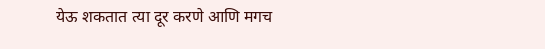येऊ शकतात त्या दूर करणे आणि मगच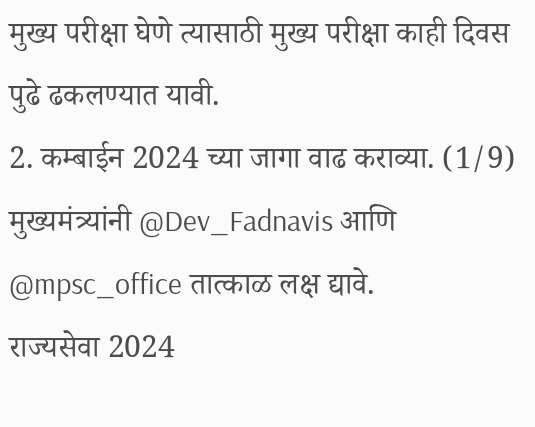मुख्य परीक्षा घेणे त्यासाठी मुख्य परीक्षा काही दिवस पुढे ढकलण्यात यावी.
2. कम्बाईन 2024 च्या जागा वाढ कराव्या. (1/9)
मुख्यमंत्र्यांनी @Dev_Fadnavis आणि @mpsc_office तात्काळ लक्ष द्यावे.
राज्यसेवा 2024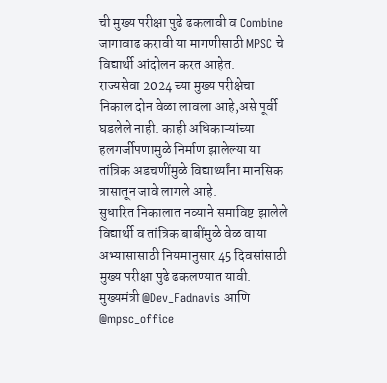ची मुख्य परीक्षा पुढे ढकलावी व Combine जागावाढ करावी या मागणीसाठी MPSC चे विद्यार्थी आंदोलन करत आहेत.
राज्यसेवा 2024 च्या मुख्य परीक्षेचा निकाल दोन वेळा लावला आहे,असे पूर्वी घडलेले नाही. काही अधिकाऱ्यांच्या हलगर्जीपणामुळे निर्माण झालेल्या या तांत्रिक अडचणींमुळे विद्यार्थ्यांना मानसिक त्रासातून जावे लागले आहे.
सुधारित निकालात नव्याने समाविष्ट झालेले विद्यार्थी व तांत्रिक बाबींमुळे वेळ वाया अभ्यासासाठी नियमानुसार 45 दिवसांसाठी मुख्य परीक्षा पुढे ढकलण्यात यावी.
मुख्यमंत्री @Dev_Fadnavis आणि @mpsc_office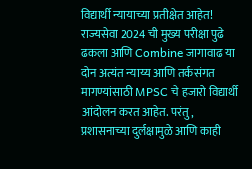विद्यार्थी न्यायाच्या प्रतीक्षेत आहेत!
राज्यसेवा 2024 ची मुख्य परीक्षा पुढे ढकला आणि Combine जागावाढ या दोन अत्यंत न्याय्य आणि तर्कसंगत मागण्यांसाठी MPSC चे हजारो विद्यार्थी आंदोलन करत आहेत. परंतु, प्रशासनाच्या दुर्लक्षामुळे आणि काही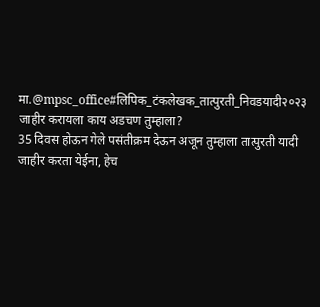मा.@mpsc_office#लिपिक_टंकलेखक_तात्पुरती_निवडयादी२०२३ जाहीर करायला काय अडचण तुम्हाला?
35 दिवस होऊन गेले पसंतीक्रम देऊन अजून तुम्हाला तात्पुरती यादी जाहीर करता येईना, हेच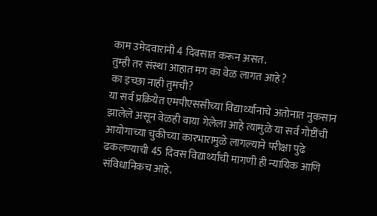काम उमेदवारांनी 4 दिवसात करून असत.
तुम्ही तर संस्था आहात मग का वेळ लागत आहे ?
का इच्छा नाही तुमची?
या सर्व प्रक्रियेत एमपीएससीच्या विद्यार्थ्यानाचे अतोनात नुकसान झालेले असून वेळही वाया गेलेला आहे त्यामुळे या सर्व गोष्टींची आयोगाच्या चुकीच्या कारभारामुळे लागल्याने परीक्षा पुढे ढकलण्याची 45 दिवस विद्यार्थ्यांची मागणी ही न्यायिक आणि संविधानिकच आहे.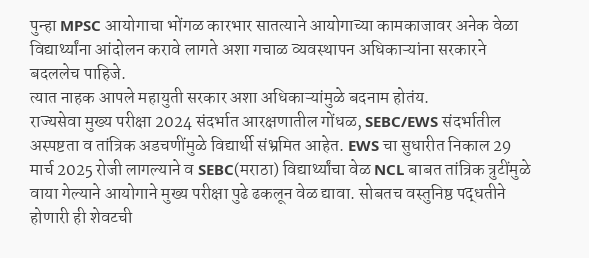पुन्हा MPSC आयोगाचा भोंगळ कारभार सातत्याने आयोगाच्या कामकाजावर अनेक वेळा विद्यार्थ्यांना आंदोलन करावे लागते अशा गचाळ व्यवस्थापन अधिकाऱ्यांना सरकारने बदललेच पाहिजे.
त्यात नाहक आपले महायुती सरकार अशा अधिकाऱ्यांमुळे बदनाम होतंय.
राज्यसेवा मुख्य परीक्षा 2024 संदर्भात आरक्षणातील गोंधळ, SEBC/EWS संदर्भातील अस्पष्टता व तांत्रिक अडचणींमुळे विद्यार्थी संभ्रमित आहेत. EWS चा सुधारीत निकाल 29 मार्च 2025 रोजी लागल्याने व SEBC(मराठा) विद्यार्थ्यांचा वेळ NCL बाबत तांत्रिक त्रुटींमुळे वाया गेल्याने आयोगाने मुख्य परीक्षा पुढे ढकलून वेळ द्यावा. सोबतच वस्तुनिष्ठ पद्धतीने होणारी ही शेवटची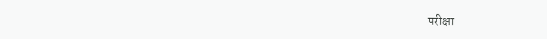परीक्षा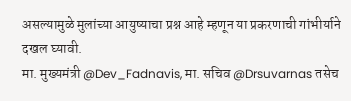असल्यामुळे मुलांच्या आयुष्याचा प्रश्न आहे म्हणून या प्रकरणाची गांभीर्याने दखल घ्यावी.
मा. मुख्यमंत्री @Dev_Fadnavis, मा. सचिव @Drsuvarnas तसेच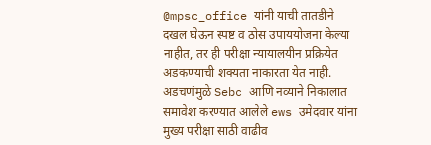@mpsc_office यांनी याची तातडीने दखल घेऊन स्पष्ट व ठोस उपाययोजना केल्या नाहीत, तर ही परीक्षा न्यायालयीन प्रक्रियेत अडकण्याची शक्यता नाकारता येत नाही.
अडचणंमुळे Sebc आणि नव्याने निकालात समावेश करण्यात आलेले ews उमेदवार यांना मुख्य परीक्षा साठी वाढीव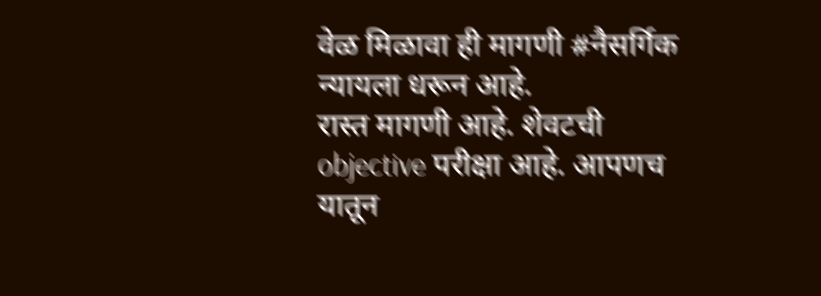वेळ मिळावा ही मागणी #नैसर्गिक न्यायला धरून आहे.
रास्त मागणी आहे. शेवटची objective परीक्षा आहे. आपणच यातून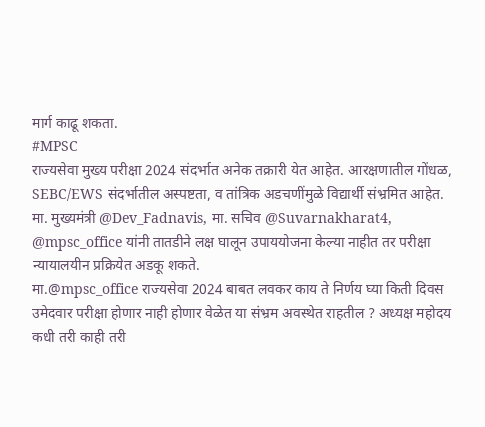मार्ग काढू शकता.
#MPSC
राज्यसेवा मुख्य परीक्षा 2024 संदर्भात अनेक तक्रारी येत आहेत. आरक्षणातील गोंधळ, SEBC/EWS संदर्भातील अस्पष्टता, व तांत्रिक अडचणींमुळे विद्यार्थी संभ्रमित आहेत.
मा. मुख्यमंत्री @Dev_Fadnavis, मा. सचिव @Suvarnakharat4, @mpsc_office यांनी तातडीने लक्ष घालून उपाययोजना केल्या नाहीत तर परीक्षा न्यायालयीन प्रक्रियेत अडकू शकते.
मा.@mpsc_office राज्यसेवा 2024 बाबत लवकर काय ते निर्णय घ्या किती दिवस उमेदवार परीक्षा होणार नाही होणार वेळेत या संभ्रम अवस्थेत राहतील ? अध्यक्ष महोदय कधी तरी काही तरी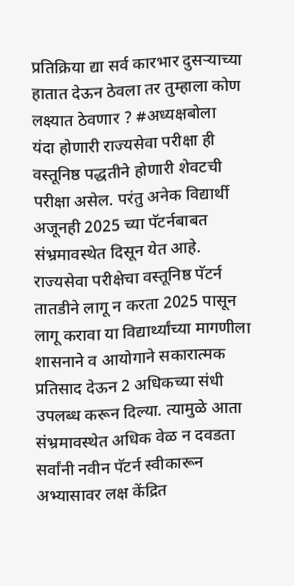प्रतिक्रिया द्या सर्व कारभार दुसऱ्याच्या हातात देऊन ठेवला तर तुम्हाला कोण लक्ष्यात ठेवणार ? #अध्यक्षबोला
यंदा होणारी राज्यसेवा परीक्षा ही वस्तूनिष्ठ पद्धतीने होणारी शेवटची परीक्षा असेल. परंतु अनेक विद्यार्थी अजूनही 2025 च्या पॅटर्नबाबत संभ्रमावस्थेत दिसून येत आहे. राज्यसेवा परीक्षेचा वस्तूनिष्ठ पॅटर्न तातडीने लागू न करता 2025 पासून लागू करावा या विद्यार्थ्यांच्या मागणीला शासनाने व आयोगाने सकारात्मक प्रतिसाद देऊन 2 अधिकच्या संधी उपलब्ध करून दिल्या. त्यामुळे आता संभ्रमावस्थेत अधिक वेळ न दवडता सर्वांनी नवीन पॅटर्न स्वीकारून अभ्यासावर लक्ष केंद्रित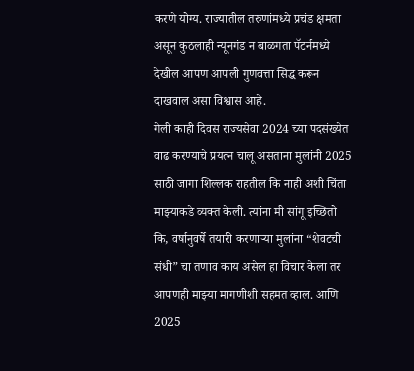करणे योग्य. राज्यातील तरुणांमध्ये प्रचंड क्षमता असून कुठलाही न्यूनगंड न बाळगता पॅटर्नमध्ये देखील आपण आपली गुणवत्ता सिद्ध करून दाखवाल असा विश्वास आहे.
गेली काही दिवस राज्यसेवा 2024 च्या पदसंख्येत वाढ करण्याचे प्रयत्न चालू असताना मुलांनी 2025 साठी जागा शिल्लक राहतील कि नाही अशी चिंता माझ्याकडे व्यक्त केली. त्यांना मी सांगू इच्छितो कि, वर्षानुवर्षे तयारी करणाऱ्या मुलांना “शेवटची संधी” चा तणाव काय असेल हा विचार केला तर आपणही माझ्या मागणीशी सहमत व्हाल. आणि 2025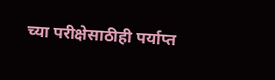च्या परीक्षेसाठीही पर्याप्त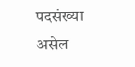पदसंख्या असेल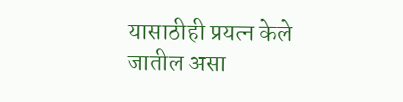यासाठीही प्रयत्न केले जातील असा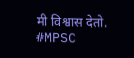मी विश्वास देतो.
#MPSC